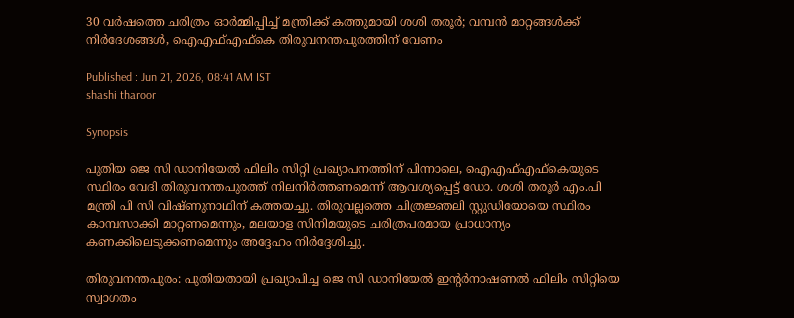30 വർഷത്തെ ചരിത്രം ഓർമ്മിപ്പിച്ച് മന്ത്രിക്ക് കത്തുമായി ശശി തരൂർ; വമ്പൻ മാറ്റങ്ങൾക്ക് നിർദേശങ്ങൾ, ഐഎഫ്എഫ്കെ തിരുവനന്തപുരത്തിന് വേണം

Published : Jun 21, 2026, 08:41 AM IST
shashi tharoor

Synopsis

പുതിയ ജെ സി ഡാനിയേൽ ഫിലിം സിറ്റി പ്രഖ്യാപനത്തിന് പിന്നാലെ, ഐഎഫ്എഫ്കെയുടെ സ്ഥിരം വേദി തിരുവനന്തപുരത്ത് നിലനിർത്തണമെന്ന് ആവശ്യപ്പെട്ട് ഡോ. ശശി തരൂർ എം.പി മന്ത്രി പി സി വിഷ്ണുനാഥിന് കത്തയച്ചു. തിരുവല്ലത്തെ ചിത്രജ്ഞലി സ്റ്റുഡിയോയെ സ്ഥിരം കാമ്പസാക്കി മാറ്റണമെന്നും, മലയാള സിനിമയുടെ ചരിത്രപരമായ പ്രാധാന്യം കണക്കിലെടുക്കണമെന്നും അദ്ദേഹം നിർദ്ദേശിച്ചു.

തിരുവനന്തപുരം: പുതിയതായി പ്രഖ്യാപിച്ച ജെ സി ഡാനിയേൽ ഇന്‍റർനാഷണൽ ഫിലിം സിറ്റിയെ സ്വാഗതം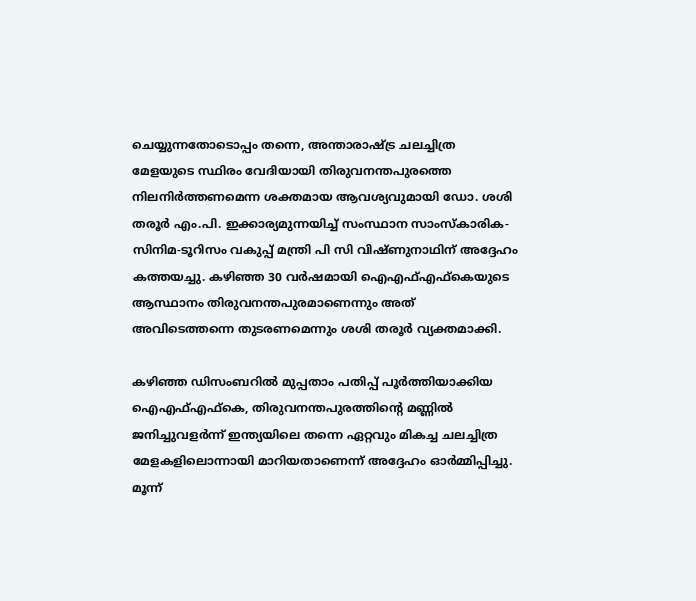ചെയ്യുന്നതോടൊപ്പം തന്നെ, അന്താരാഷ്ട്ര ചലച്ചിത്ര മേളയുടെ സ്ഥിരം വേദിയായി തിരുവനന്തപുരത്തെ നിലനിർത്തണമെന്ന ശക്തമായ ആവശ്യവുമായി ഡോ. ശശി തരൂർ എം.പി. ഇക്കാര്യമുന്നയിച്ച് സംസ്ഥാന സാംസ്കാരിക-സിനിമ-ടൂറിസം വകുപ്പ് മന്ത്രി പി സി വിഷ്ണുനാഥിന് അദ്ദേഹം കത്തയച്ചു. കഴിഞ്ഞ 30 വർഷമായി ഐഎഫ്എഫ്കെയുടെ ആസ്ഥാനം തിരുവനന്തപുരമാണെന്നും അത് അവിടെത്തന്നെ തുടരണമെന്നും ശശി തരൂർ വ്യക്തമാക്കി.

കഴിഞ്ഞ ഡിസംബറിൽ മുപ്പതാം പതിപ്പ് പൂർത്തിയാക്കിയ ഐഎഫ്എഫ്കെ, തിരുവനന്തപുരത്തിന്‍റെ മണ്ണിൽ ജനിച്ചുവളർന്ന് ഇന്ത്യയിലെ തന്നെ ഏറ്റവും മികച്ച ചലച്ചിത്ര മേളകളിലൊന്നായി മാറിയതാണെന്ന് അദ്ദേഹം ഓർമ്മിപ്പിച്ചു. മൂന്ന്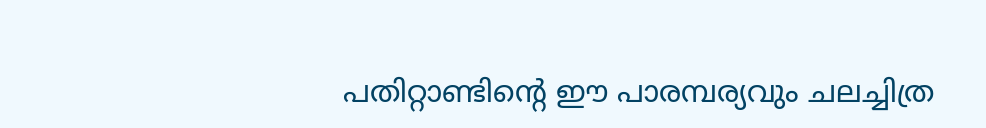പതിറ്റാണ്ടിന്‍റെ ഈ പാരമ്പര്യവും ചലച്ചിത്ര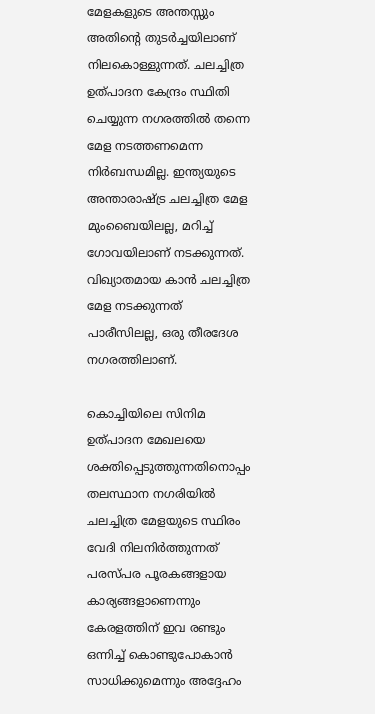മേളകളുടെ അന്തസ്സും അതിന്‍റെ തുടർച്ചയിലാണ് നിലകൊള്ളുന്നത്. ചലച്ചിത്ര ഉത്പാദന കേന്ദ്രം സ്ഥിതി ചെയ്യുന്ന നഗരത്തിൽ തന്നെ മേള നടത്തണമെന്ന നിർബന്ധമില്ല. ഇന്ത്യയുടെ അന്താരാഷ്ട്ര ചലച്ചിത്ര മേള മുംബൈയിലല്ല, മറിച്ച് ഗോവയിലാണ് നടക്കുന്നത്. വിഖ്യാതമായ കാൻ ചലച്ചിത്ര മേള നടക്കുന്നത് പാരീസിലല്ല, ഒരു തീരദേശ നഗരത്തിലാണ്.

കൊച്ചിയിലെ സിനിമ ഉത്പാദന മേഖലയെ ശക്തിപ്പെടുത്തുന്നതിനൊപ്പം തലസ്ഥാന നഗരിയിൽ ചലച്ചിത്ര മേളയുടെ സ്ഥിരം വേദി നിലനിർത്തുന്നത് പരസ്പര പൂരകങ്ങളായ കാര്യങ്ങളാണെന്നും കേരളത്തിന് ഇവ രണ്ടും ഒന്നിച്ച് കൊണ്ടുപോകാൻ സാധിക്കുമെന്നും അദ്ദേഹം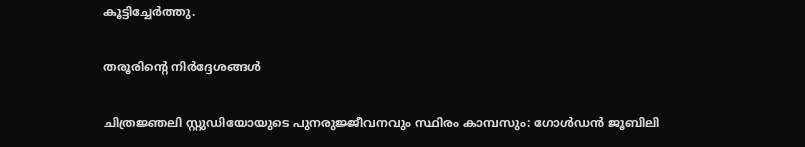കൂട്ടിച്ചേർത്തു.

തരൂരിന്‍റെ നിർദ്ദേശങ്ങൾ

ചിത്രജ്ഞലി സ്റ്റുഡിയോയുടെ പുനരുജ്ജീവനവും സ്ഥിരം കാമ്പസും: ഗോൾഡൻ ജൂബിലി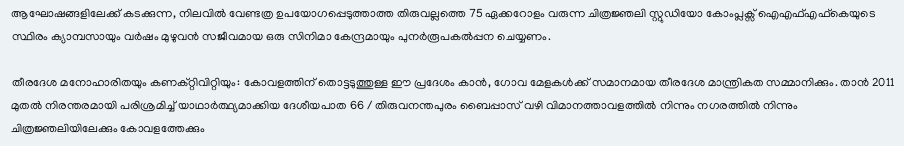ആഘോഷങ്ങളിലേക്ക് കടക്കുന്ന, നിലവിൽ വേണ്ടത്ര ഉപയോഗപ്പെടുത്താത്ത തിരുവല്ലത്തെ 75 ഏക്കറോളം വരുന്ന ചിത്രജ്ഞലി സ്റ്റുഡിയോ കോംപ്ലക്സ് ഐഎഫ്എഫ്കെയുടെ സ്ഥിരം ക്യാമ്പസായും വർഷം മുഴുവൻ സജീവമായ ഒരു സിനിമാ കേന്ദ്രമായും പുനർരൂപകൽപ്പന ചെയ്യണം.

തീരദേശ മനോഹാരിതയും കണക്റ്റിവിറ്റിയും: കോവളത്തിന് തൊട്ടടുത്തുള്ള ഈ പ്രദേശം കാൻ, ഗോവ മേളകൾക്ക് സമാനമായ തീരദേശ മാന്ത്രികത സമ്മാനിക്കും. താൻ 2011 മുതൽ നിരന്തരമായി പരിശ്രമിച്ച് യാഥാർത്ഥ്യമാക്കിയ ദേശീയപാത 66 / തിരുവനന്തപുരം ബൈപ്പാസ് വഴി വിമാനത്താവളത്തിൽ നിന്നും നഗരത്തിൽ നിന്നും ചിത്രജ്ഞലിയിലേക്കും കോവളത്തേക്കും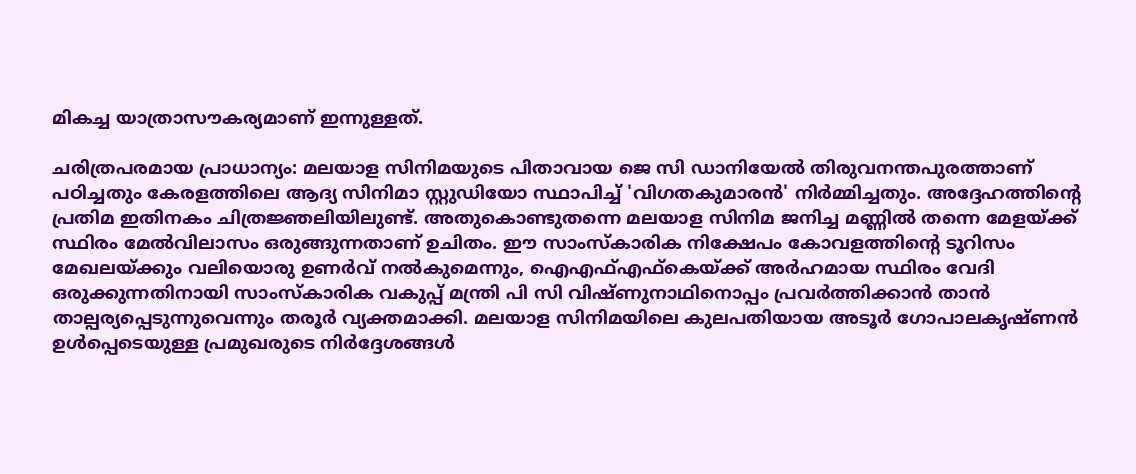മികച്ച യാത്രാസൗകര്യമാണ് ഇന്നുള്ളത്.

ചരിത്രപരമായ പ്രാധാന്യം: മലയാള സിനിമയുടെ പിതാവായ ജെ സി ഡാനിയേൽ തിരുവനന്തപുരത്താണ് പഠിച്ചതും കേരളത്തിലെ ആദ്യ സിനിമാ സ്റ്റുഡിയോ സ്ഥാപിച്ച് 'വിഗതകുമാരൻ' നിർമ്മിച്ചതും. അദ്ദേഹത്തിന്റെ പ്രതിമ ഇതിനകം ചിത്രജ്ഞലിയിലുണ്ട്. അതുകൊണ്ടുതന്നെ മലയാള സിനിമ ജനിച്ച മണ്ണിൽ തന്നെ മേളയ്ക്ക് സ്ഥിരം മേൽവിലാസം ഒരുങ്ങുന്നതാണ് ഉചിതം. ഈ സാംസ്കാരിക നിക്ഷേപം കോവളത്തിന്‍റെ ടൂറിസം മേഖലയ്ക്കും വലിയൊരു ഉണർവ് നൽകുമെന്നും, ഐഎഫ്എഫ്കെയ്ക്ക് അർഹമായ സ്ഥിരം വേദി ഒരുക്കുന്നതിനായി സാംസ്കാരിക വകുപ്പ് മന്ത്രി പി സി വിഷ്ണുനാഥിനൊപ്പം പ്രവർത്തിക്കാൻ താൻ താല്പര്യപ്പെടുന്നുവെന്നും തരൂർ വ്യക്തമാക്കി. മലയാള സിനിമയിലെ കുലപതിയായ അടൂർ ഗോപാലകൃഷ്ണൻ ഉൾപ്പെടെയുള്ള പ്രമുഖരുടെ നിർദ്ദേശങ്ങൾ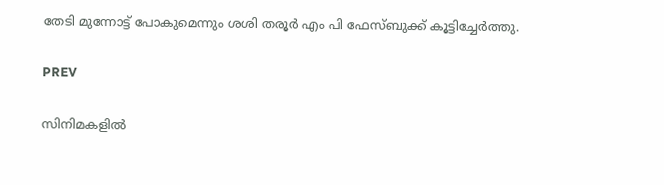തേടി മുന്നോട്ട് പോകുമെന്നും ശശി തരൂർ എം പി ഫേസ്ബുക്ക് കൂട്ടിച്ചേർത്തു.

PREV

സിനിമകളിൽ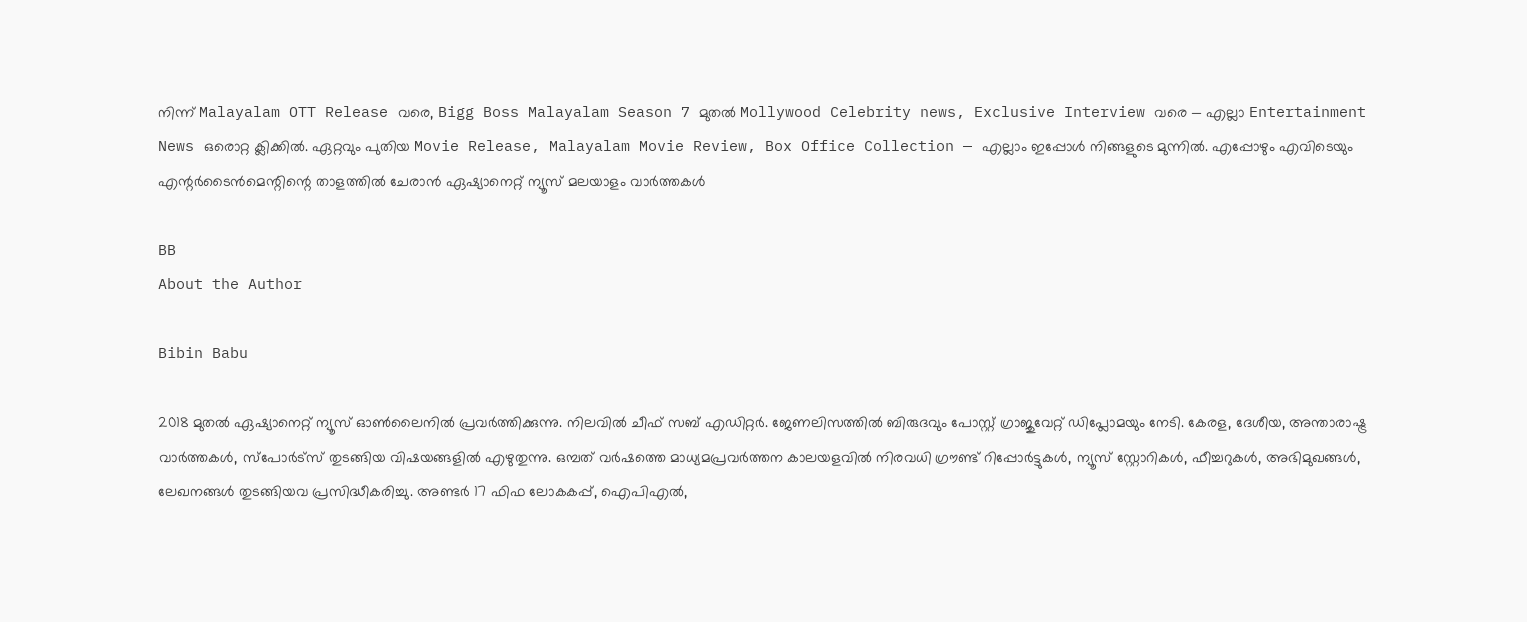നിന്ന് Malayalam OTT Release വരെ, Bigg Boss Malayalam Season 7 മുതൽ Mollywood Celebrity news, Exclusive Interview വരെ — എല്ലാ Entertainment News ഒരൊറ്റ ക്ലിക്കിൽ. ഏറ്റവും പുതിയ Movie Release, Malayalam Movie Review, Box Office Collection — എല്ലാം ഇപ്പോൾ നിങ്ങളുടെ മുന്നിൽ. എപ്പോഴും എവിടെയും എന്റർടൈൻമെന്റിന്റെ താളത്തിൽ ചേരാൻ ഏഷ്യാനെറ്റ് ന്യൂസ് മലയാളം വാർത്തകൾ

BB
About the Author

Bibin Babu

2018 മുതല്‍ ഏഷ്യാനെറ്റ് ന്യൂസ് ഓണ്‍ലൈനില്‍ പ്രവര്‍ത്തിക്കുന്നു. നിലവില്‍ ചീഫ് സബ് എഡിറ്റർ. ജേണലിസത്തില്‍ ബിരുദവും പോസ്റ്റ് ഗ്രാജുവേറ്റ് ഡിപ്ലോമയും നേടി. കേരള, ദേശീയ, അന്താരാഷ്ട്ര വാര്‍ത്തകള്‍, സ്പോര്‍ട്സ് തുടങ്ങിയ വിഷയങ്ങളില്‍ എഴുതുന്നു. ഒമ്പത് വര്‍ഷത്തെ മാധ്യമപ്രവര്‍ത്തന കാലയളവില്‍ നിരവധി ഗ്രൗണ്ട് റിപ്പോര്‍ട്ടുകള്‍, ന്യൂസ് സ്റ്റോറികള്‍, ഫീച്ചറുകള്‍, അഭിമുഖങ്ങള്‍, ലേഖനങ്ങള്‍ തുടങ്ങിയവ പ്രസിദ്ധീകരിച്ചു. അണ്ടര്‍ 17 ഫിഫ ലോകകപ്പ്, ഐപിഎൽ,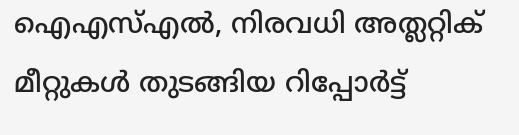ഐഎസ്എൽ, നിരവധി അത്ലറ്റിക് മീറ്റുകൾ തുടങ്ങിയ റിപ്പോര്‍ട്ട്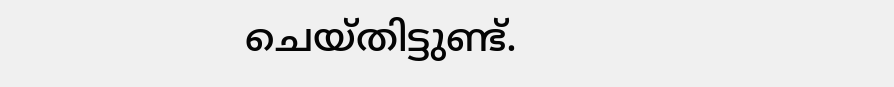ചെയ്തിട്ടുണ്ട്.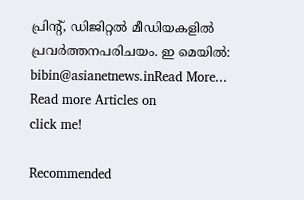പ്രിന്‍റ്, ഡിജിറ്റല്‍ മീഡിയകളില്‍ പ്രവര്‍ത്തനപരിചയം. ഇ മെയില്‍: bibin@asianetnews.inRead More...
Read more Articles on
click me!

Recommended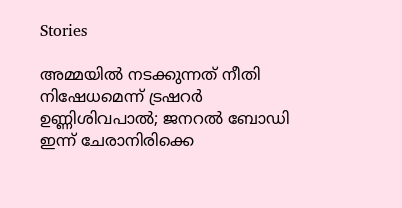Stories

അമ്മയിൽ നടക്കുന്നത് നീതി നിഷേധമെന്ന് ട്രഷറർ ഉണ്ണിശിവപാൽ; ജനറൽ ബോഡി ഇന്ന് ചേരാനിരിക്കെ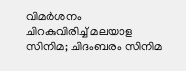വിമർശനം
ചിറകുവിരിച്ച് മലയാള സിനിമ; ചിദംബരം സിനിമ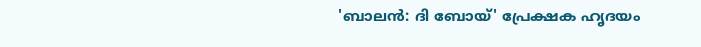'ബാലൻ: ദി ബോയ്' പ്രേക്ഷക ഹൃദയം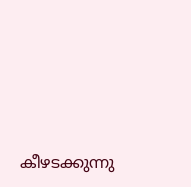കീഴടക്കുന്നു